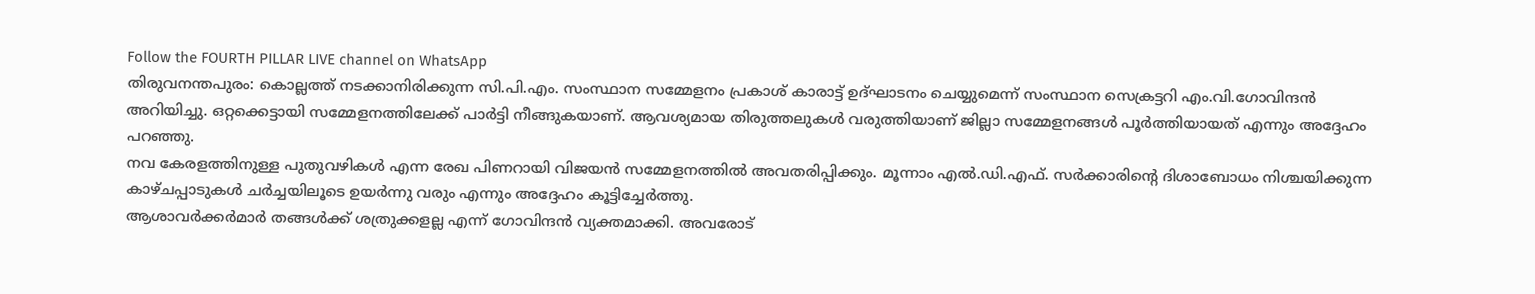Follow the FOURTH PILLAR LIVE channel on WhatsApp
തിരുവനന്തപുരം: കൊല്ലത്ത് നടക്കാനിരിക്കുന്ന സി.പി.എം. സംസ്ഥാന സമ്മേളനം പ്രകാശ് കാരാട്ട് ഉദ്ഘാടനം ചെയ്യുമെന്ന് സംസ്ഥാന സെക്രട്ടറി എം.വി.ഗോവിന്ദൻ അറിയിച്ചു. ഒറ്റക്കെട്ടായി സമ്മേളനത്തിലേക്ക് പാർട്ടി നീങ്ങുകയാണ്. ആവശ്യമായ തിരുത്തലുകൾ വരുത്തിയാണ് ജില്ലാ സമ്മേളനങ്ങൾ പൂർത്തിയായത് എന്നും അദ്ദേഹം പറഞ്ഞു.
നവ കേരളത്തിനുള്ള പുതുവഴികൾ എന്ന രേഖ പിണറായി വിജയൻ സമ്മേളനത്തിൽ അവതരിപ്പിക്കും. മൂന്നാം എൽ.ഡി.എഫ്. സർക്കാരിൻ്റെ ദിശാബോധം നിശ്ചയിക്കുന്ന കാഴ്ചപ്പാടുകൾ ചർച്ചയിലൂടെ ഉയർന്നു വരും എന്നും അദ്ദേഹം കൂട്ടിച്ചേർത്തു.
ആശാവർക്കർമാർ തങ്ങൾക്ക് ശത്രുക്കളല്ല എന്ന് ഗോവിന്ദൻ വ്യക്തമാക്കി. അവരോട്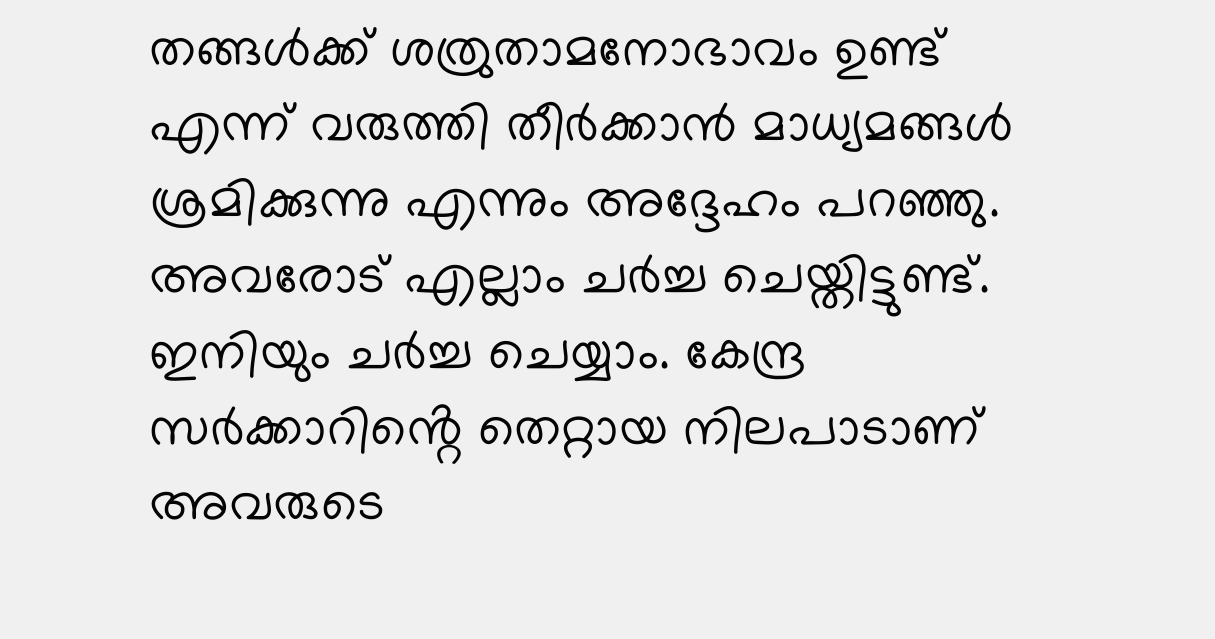തങ്ങൾക്ക് ശത്രുതാമനോഭാവം ഉണ്ട് എന്ന് വരുത്തി തീർക്കാൻ മാധ്യമങ്ങൾ ശ്രമിക്കുന്നു എന്നും അദ്ദേഹം പറഞ്ഞു. അവരോട് എല്ലാം ചർച്ച ചെയ്തിട്ടുണ്ട്. ഇനിയും ചർച്ച ചെയ്യാം. കേന്ദ്ര സർക്കാറിൻ്റെ തെറ്റായ നിലപാടാണ് അവരുടെ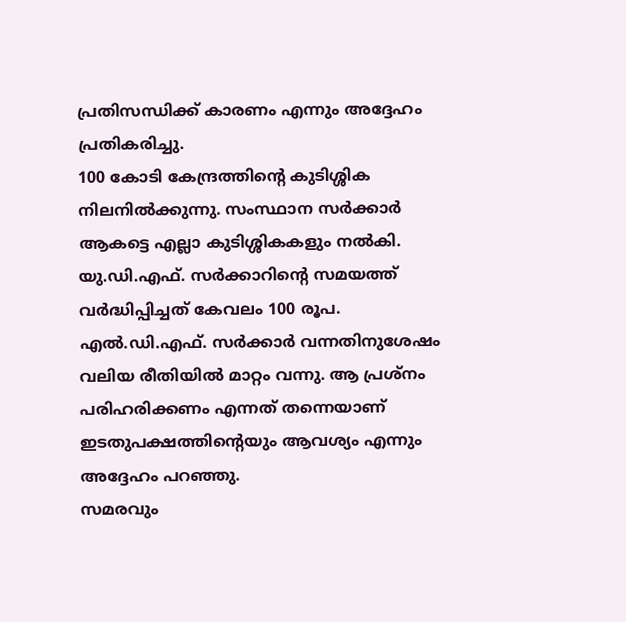പ്രതിസന്ധിക്ക് കാരണം എന്നും അദ്ദേഹം പ്രതികരിച്ചു.
100 കോടി കേന്ദ്രത്തിൻ്റെ കുടിശ്ശിക നിലനിൽക്കുന്നു. സംസ്ഥാന സർക്കാർ ആകട്ടെ എല്ലാ കുടിശ്ശികകളും നൽകി. യു.ഡി.എഫ്. സർക്കാറിൻ്റെ സമയത്ത് വർദ്ധിപ്പിച്ചത് കേവലം 100 രൂപ. എൽ.ഡി.എഫ്. സർക്കാർ വന്നതിനുശേഷം വലിയ രീതിയിൽ മാറ്റം വന്നു. ആ പ്രശ്നം പരിഹരിക്കണം എന്നത് തന്നെയാണ് ഇടതുപക്ഷത്തിൻ്റെയും ആവശ്യം എന്നും അദ്ദേഹം പറഞ്ഞു.
സമരവും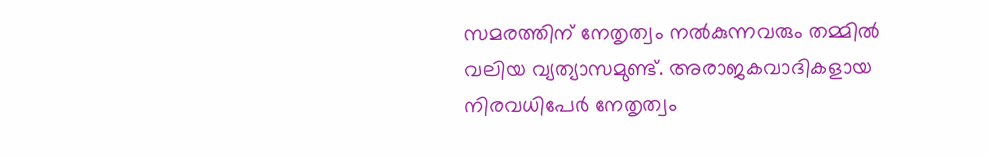സമരത്തിന് നേതൃത്വം നൽകുന്നവരും തമ്മിൽ വലിയ വ്യത്യാസമുണ്ട്. അരാജകവാദികളായ നിരവധിപേർ നേതൃത്വം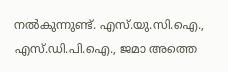നൽകുന്നുണ്ട്. എസ്.യു.സി.ഐ., എസ്.ഡി.പി.ഐ., ജമാ അത്തെ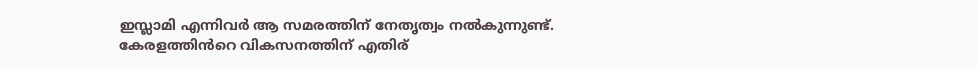ഇസ്ലാമി എന്നിവർ ആ സമരത്തിന് നേതൃത്വം നൽകുന്നുണ്ട്. കേരളത്തിൻറെ വികസനത്തിന് എതിര്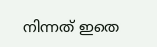നിന്നത് ഇതെ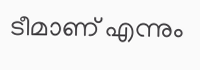ടീമാണ് എന്നും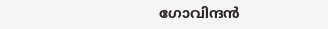ഗോവിന്ദൻ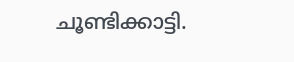ചൂണ്ടിക്കാട്ടി.